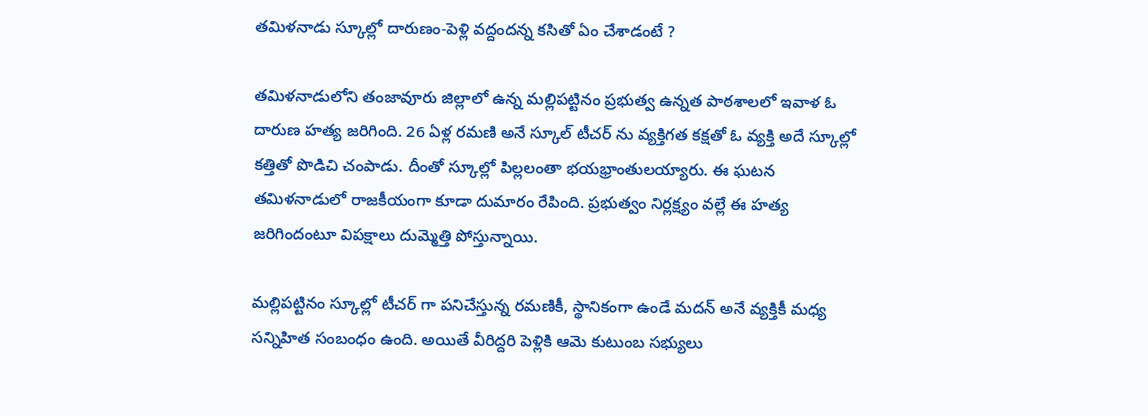తమిళనాడు స్కూల్లో దారుణం-పెళ్లి వద్దందన్న కసితో ఏం చేశాడంటే ?

తమిళనాడులోని తంజావూరు జిల్లాలో ఉన్న మల్లిపట్టినం ప్రభుత్వ ఉన్నత పాఠశాలలో ఇవాళ ఓ దారుణ హత్య జరిగింది. 26 ఏళ్ల రమణి అనే స్కూల్ టీచర్ ను వ్యక్తిగత కక్షతో ఓ వ్యక్తి అదే స్కూల్లో కత్తితో పొడిచి చంపాడు. దీంతో స్కూల్లో పిల్లలంతా భయభ్రాంతులయ్యారు. ఈ ఘటన తమిళనాడులో రాజకీయంగా కూడా దుమారం రేపింది. ప్రభుత్వం నిర్లక్ష్యం వల్లే ఈ హత్య జరిగిందంటూ విపక్షాలు దుమ్మెత్తి పోస్తున్నాయి.

మల్లిపట్టినం స్కూల్లో టీచర్ గా పనిచేస్తున్న రమణికీ, స్థానికంగా ఉండే మదన్ అనే వ్యక్తికీ మధ్య సన్నిహిత సంబంధం ఉంది. అయితే వీరిద్దరి పెళ్లికి ఆమె కుటుంబ సభ్యులు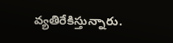వ్యతిరేకిస్తున్నారు.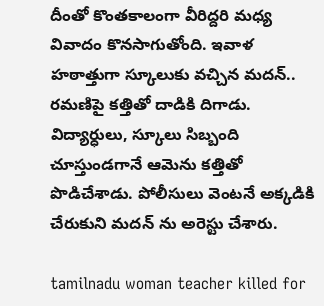దీంతో కొంతకాలంగా వీరిద్దరి మధ్య వివాదం కొనసాగుతోంది. ఇవాళ హఠాత్తుగా స్కూలుకు వచ్చిన మదన్.. రమణిపై కత్తితో దాడికి దిగాడు. విద్యార్ధులు, స్కూలు సిబ్బంది చూస్తుండగానే ఆమెను కత్తితో పొడిచేశాడు. పోలీసులు వెంటనే అక్కడికి చేరుకుని మదన్ ను అరెస్టు చేశారు.

tamilnadu woman teacher killed for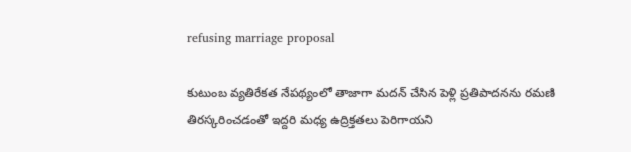refusing marriage proposal

కుటుంబ వ్యతిరేకత నేపథ్యంలో తాజాగా మదన్ చేసిన పెళ్లి ప్రతిపాదనను రమణి తిరస్కరించడంతో ఇద్దరి మధ్య ఉద్రిక్తతలు పెరిగాయని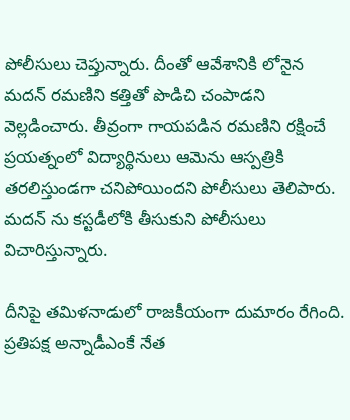పోలీసులు చెప్తున్నారు. దీంతో ఆవేశానికి లోనైన మదన్ రమణిని కత్తితో పొడిచి చంపాడని వెల్లడించారు. తీవ్రంగా గాయపడిన రమణిని రక్షించే ప్రయత్నంలో విద్యార్థినులు ఆమెను ఆస్పత్రికి తరలిస్తుండగా చనిపోయిందని పోలీసులు తెలిపారు. మదన్ ను కస్టడీలోకి తీసుకుని పోలీసులు విచారిస్తున్నారు.

దీనిపై తమిళనాడులో రాజకీయంగా దుమారం రేగింది. ప్రతిపక్ష అన్నాడీఎంకే నేత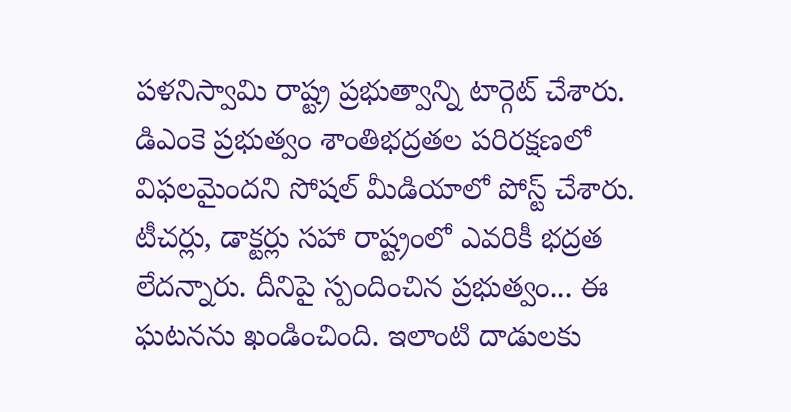పళనిస్వామి రాష్ట్ర ప్రభుత్వాన్ని టార్గెట్ చేశారు. డిఎంకె ప్రభుత్వం శాంతిభద్రతల పరిరక్షణలో విఫలమైందని సోషల్ మీడియాలో పోస్ట్ చేశారు. టీచర్లు, డాక్టర్లు సహా రాష్ట్రంలో ఎవరికీ భద్రత లేదన్నారు. దీనిపై స్పందించిన ప్రభుత్వం... ఈ ఘటనను ఖండించింది. ఇలాంటి దాడులకు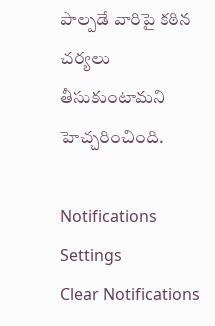పాల్పడే వారిపై కఠిన చర్యలు తీసుకుంటామని హెచ్చరించింది.

Notifications
Settings
Clear Notifications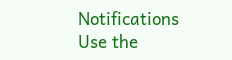Notifications
Use the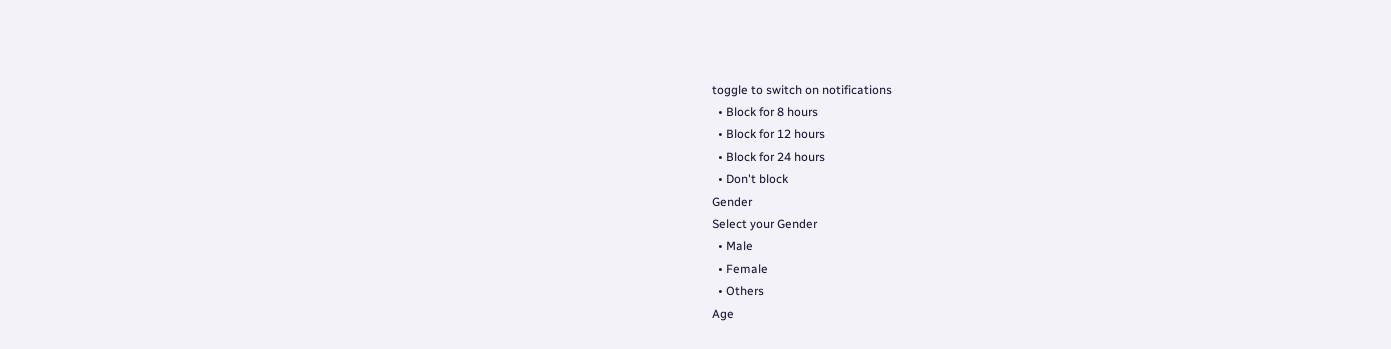toggle to switch on notifications
  • Block for 8 hours
  • Block for 12 hours
  • Block for 24 hours
  • Don't block
Gender
Select your Gender
  • Male
  • Female
  • Others
Age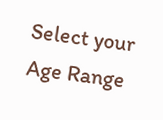Select your Age Range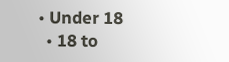• Under 18
  • 18 to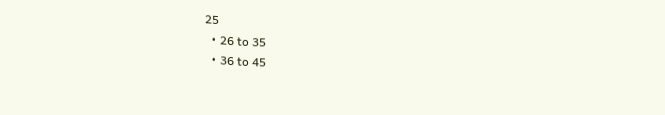25
  • 26 to 35
  • 36 to 45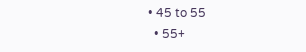• 45 to 55
  • 55+